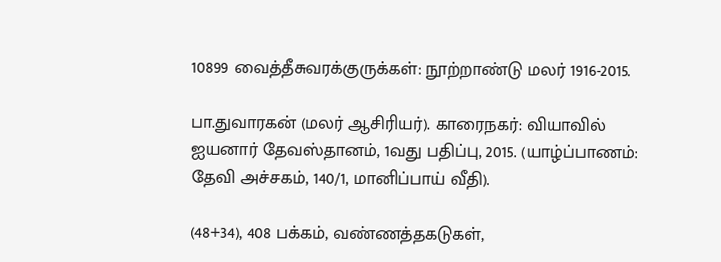10899 வைத்தீசுவரக்குருக்கள்: நூற்றாண்டு மலர் 1916-2015.

பா.துவாரகன் (மலர் ஆசிரியர்). காரைநகர்: வியாவில் ஐயனார் தேவஸ்தானம், 1வது பதிப்பு, 2015. (யாழ்ப்பாணம்: தேவி அச்சகம், 140/1, மானிப்பாய் வீதி).

(48+34), 408 பக்கம், வண்ணத்தகடுகள்,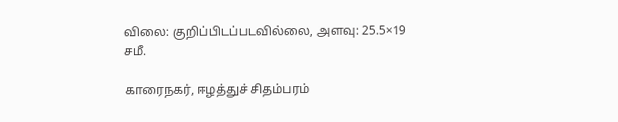விலை: குறிப்பிடப்படவில்லை, அளவு: 25.5×19 சமீ.

காரைநகர், ஈழத்துச் சிதம்பரம்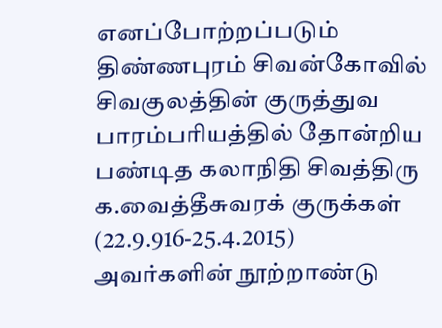எனப்போற்றப்படும் திண்ணபுரம் சிவன்கோவில் சிவகுலத்தின் குருத்துவ பாரம்பரியத்தில் தோன்றிய பண்டித கலாநிதி சிவத்திரு க.வைத்தீசுவரக் குருக்கள் (22.9.916-25.4.2015) அவர்களின் நூற்றாண்டு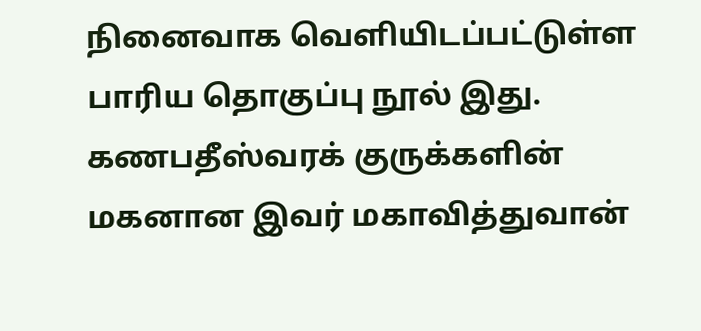நினைவாக வெளியிடப்பட்டுள்ள பாரிய தொகுப்பு நூல் இது. கணபதீஸ்வரக் குருக்களின் மகனான இவர் மகாவித்துவான்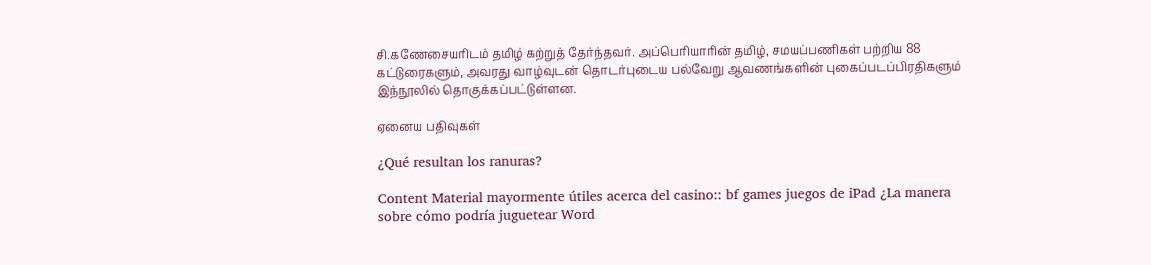சி.கணேசையரிடம் தமிழ் கற்றுத் தேர்ந்தவர். அப்பெரியாரின் தமிழ், சமயப்பணிகள் பற்றிய 88 கட்டுரைகளும், அவரது வாழ்வுடன் தொடர்புடைய பல்வேறு ஆவணங்களின் புகைப்படப்பிரதிகளும் இந்நூலில் தொகுக்கப்பட்டுள்ளன.

ஏனைய பதிவுகள்

¿Qué resultan los ranuras?

Content Material mayormente útiles acerca del casino:: bf games juegos de iPad ¿La manera sobre cómo podría juguetear Word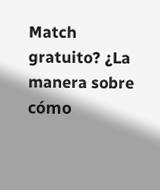Match gratuito? ¿La manera sobre cómo